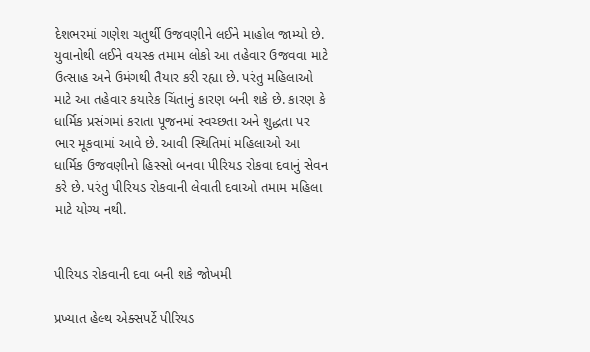દેશભરમાં ગણેશ ચતુર્થી ઉજવણીને લઈને માહોલ જામ્યો છે. યુવાનોથી લઈને વયસ્ક તમામ લોકો આ તહેવાર ઉજવવા માટે ઉત્સાહ અને ઉમંગથી તૈયાર કરી રહ્યા છે. પરંતુ મહિલાઓ માટે આ તહેવાર કયારેક ચિંતાનું કારણ બની શકે છે. કારણ કે ધાર્મિક પ્રસંગમાં કરાતા પૂજનમાં સ્વચ્છતા અને શુદ્ધતા પર ભાર મૂકવામાં આવે છે. આવી સ્થિતિમાં મહિલાઓ આ ધાર્મિક ઉજવણીનો હિસ્સો બનવા પીરિયડ રોકવા દવાનું સેવન કરે છે. પરંતુ પીરિયડ રોકવાની લેવાતી દવાઓ તમામ મહિલા માટે યોગ્ય નથી.


પીરિયડ રોકવાની દવા બની શકે જોખમી

પ્રખ્યાત હેલ્થ એક્સપર્ટે પીરિયડ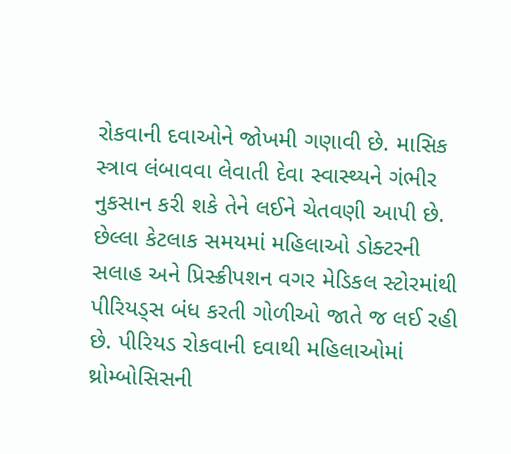રોકવાની દવાઓને જોખમી ગણાવી છે. માસિક સ્ત્રાવ લંબાવવા લેવાતી દેવા સ્વાસ્થ્યને ગંભીર નુકસાન કરી શકે તેને લઈને ચેતવણી આપી છે. છેલ્લા કેટલાક સમયમાં મહિલાઓ ડોક્ટરની સલાહ અને પ્રિસ્ક્રીપશન વગર મેડિકલ સ્ટોરમાંથી પીરિયડ્સ બંધ કરતી ગોળીઓ જાતે જ લઈ રહી છે. પીરિયડ રોકવાની દવાથી મહિલાઓમાં થ્રોમ્બોસિસની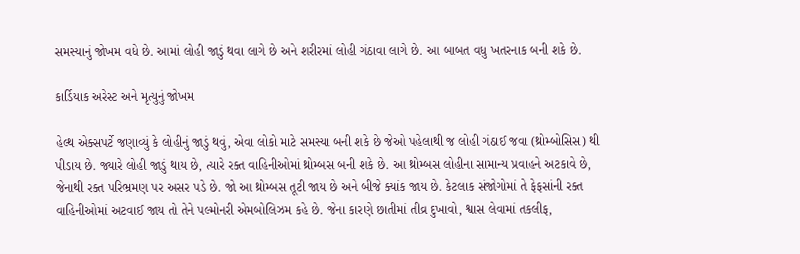સમસ્યાનું જોખમ વધે છે. આમાં લોહી જાડું થવા લાગે છે અને શરીરમાં લોહી ગંઠાવા લાગે છે. આ બાબત વધુ ખતરનાક બની શકે છે.

કાર્ડિયાક અરેસ્ટ અને મૃત્યુનું જોખમ

હેલ્થ એક્સપર્ટે જણાવ્યું કે લોહીનું જાડું થવું, એવા લોકો માટે સમસ્યા બની શકે છે જેઓ પહેલાથી જ લોહી ગંઠાઈ જવા (થ્રોમ્બોસિસ) થી પીડાય છે. જ્યારે લોહી જાડું થાય છે, ત્યારે રક્ત વાહિનીઓમાં થ્રોમ્બસ બની શકે છે. આ થ્રોમ્બસ લોહીના સામાન્ય પ્રવાહને અટકાવે છે, જેનાથી રક્ત પરિભ્રમણ પર અસર પડે છે. જો આ થ્રોમ્બસ તૂટી જાય છે અને બીજે ક્યાંક જાય છે. કેટલાક સંજોગોમાં તે ફેફસાંની રક્ત વાહિનીઓમાં અટવાઈ જાય તો તેને પલ્મોનરી એમબોલિઝમ કહે છે. જેના કારણે છાતીમાં તીવ્ર દુખાવો, શ્વાસ લેવામાં તકલીફ,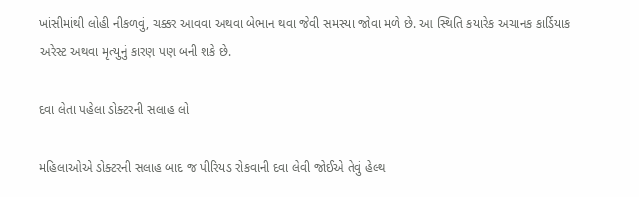ખાંસીમાંથી લોહી નીકળવું, ચક્કર આવવા અથવા બેભાન થવા જેવી સમસ્યા જોવા મળે છે. આ સ્થિતિ કયારેક અચાનક કાર્ડિયાક અરેસ્ટ અથવા મૃત્યુનું કારણ પણ બની શકે છે.

દવા લેતા પહેલા ડોક્ટરની સલાહ લો

મહિલાઓએ ડોક્ટરની સલાહ બાદ જ પીરિયડ રોકવાની દવા લેવી જોઈએ તેવું હેલ્થ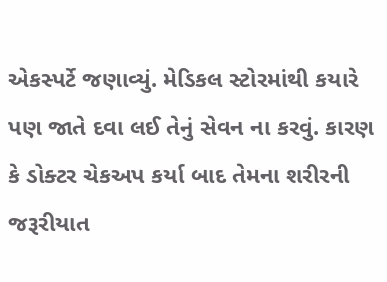એકસ્પર્ટે જણાવ્યું. મેડિકલ સ્ટોરમાંથી કયારે પણ જાતે દવા લઈ તેનું સેવન ના કરવું. કારણ કે ડોક્ટર ચેકઅપ કર્યા બાદ તેમના શરીરની જરૂરીયાત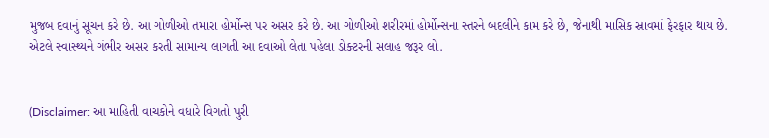મુજબ દવાનું સૂચન કરે છે. આ ગોળીઓ તમારા હોર્મોન્સ પર અસર કરે છે. આ ગોળીઓ શરીરમાં હોર્મોન્સના સ્તરને બદલીને કામ કરે છે, જેનાથી માસિક સ્રાવમાં ફેરફાર થાય છે. એટલે સ્વાસ્થ્યને ગંભીર અસર કરતી સામાન્ય લાગતી આ દવાઓ લેતા પહેલા ડોક્ટરની સલાહ જરૂર લો.


(Disclaimer: આ માહિતી વાચકોને વધારે વિગતો પુરી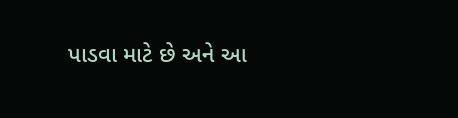પાડવા માટે છે અને આ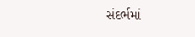સંદર્ભમાં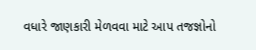વધારે જાણકારી મેળવવા માટે આપ તજજ્ઞોનો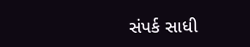સંપર્ક સાધી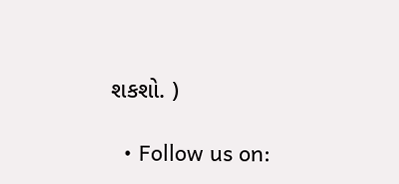શકશો. )

  • Follow us on: